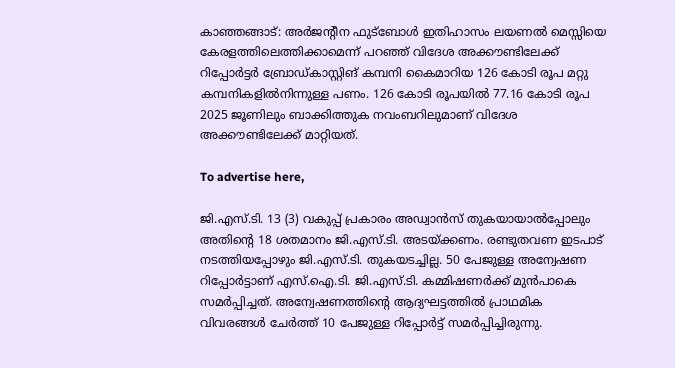കാഞ്ഞങ്ങാട്: അർജന്റീന ഫുട്‌ബോൾ ഇതിഹാസം ലയണൽ മെസ്സിയെ കേരളത്തിലെത്തിക്കാമെന്ന് പറഞ്ഞ് വിദേശ അക്കൗണ്ടിലേക്ക് റിപ്പോർട്ടർ ബ്രോഡ്കാസ്റ്റിങ് കമ്പനി കൈമാറിയ 126 കോടി രൂപ മറ്റു കമ്പനികളിൽനിന്നുള്ള പണം. 126 കോടി രൂപയിൽ 77.16 കോടി രൂപ 2025 ജൂണിലും ബാക്കിത്തുക നവംബറിലുമാണ് വിദേശ അക്കൗണ്ടിലേക്ക് മാറ്റിയത്.

To advertise here,

ജി.എസ്.ടി. 13 (3) വകുപ്പ് പ്രകാരം അഡ്വാൻസ് തുകയായാൽപ്പോലും അതിന്റെ 18 ശതമാനം ജി.എസ്.ടി. അടയ്ക്കണം. രണ്ടുതവണ ഇടപാട് നടത്തിയപ്പോഴും ജി.എസ്.ടി. തുകയടച്ചില്ല. 50 പേജുള്ള അന്വേഷണ റിപ്പോർട്ടാണ് എസ്.ഐ.ടി. ജി.എസ്.ടി. കമ്മിഷണർക്ക്‌ മുൻപാകെ സമർപ്പിച്ചത്. അന്വേഷണത്തിന്റെ ആദ്യഘട്ടത്തിൽ പ്രാഥമിക വിവരങ്ങൾ ചേർത്ത് 10 പേജുള്ള റിപ്പോർട്ട് സമർപ്പിച്ചിരുന്നു.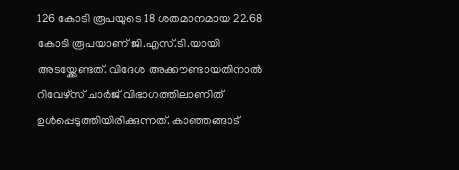126 കോടി രൂപയുടെ 18 ശതമാനമായ 22.68 കോടി രൂപയാണ് ജി.എസ്.ടി.യായി അടയ്ക്കേണ്ടത്. വിദേശ അക്കൗണ്ടായതിനാൽ റിവേഴ്‌സ് ചാർജ് വിഭാഗത്തിലാണിത് ഉൾപ്പെടുത്തിയിരിക്കുന്നത്. കാഞ്ഞങ്ങാട്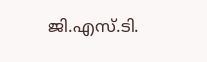ജി.എസ്.ടി.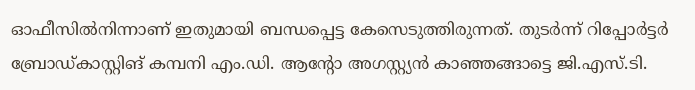ഓഫീസിൽനിന്നാണ് ഇതുമായി ബന്ധപ്പെട്ട കേസെടുത്തിരുന്നത്. തുടർന്ന് റിപ്പോർട്ടർ ബ്രോഡ്കാസ്റ്റിങ് കമ്പനി എം.ഡി. ആന്റോ അഗസ്റ്റ്യൻ കാഞ്ഞങ്ങാട്ടെ ജി.എസ്.ടി.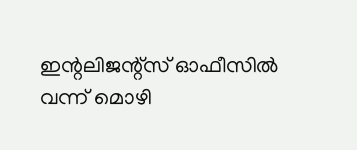ഇന്റലിജന്റ്‌സ് ഓഫീസിൽ വന്ന് മൊഴി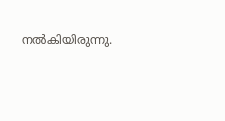നൽകിയിരുന്നു.